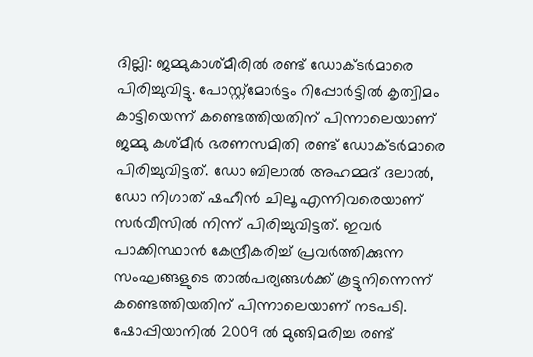ദില്ലി: ജമ്മുകാശ്മീരിൽ രണ്ട് ഡോക്ടർമാരെ പിരിച്ചുവിട്ടു. പോസ്റ്റ്മോർട്ടം റിപ്പോർട്ടിൽ കൃത്വിമം കാട്ടിയെന്ന് കണ്ടെത്തിയതിന് പിന്നാലെയാണ് ജമ്മു കശ്മീർ ഭരണസമിതി രണ്ട് ഡോക്ടർമാരെ പിരിച്ചുവിട്ടത്. ഡോ ബിലാൽ അഹമ്മദ് ദലാൽ, ഡോ നിഗാത് ഷഹീൻ ചിലൂ എന്നിവരെയാണ് സർവീസിൽ നിന്ന് പിരിച്ചുവിട്ടത്. ഇവർ പാക്കിസ്ഥാൻ കേന്ദ്രീകരിച്ച് പ്രവർത്തിക്കുന്ന സംഘങ്ങളുടെ താൽപര്യങ്ങൾക്ക് കൂട്ടുനിന്നെന്ന് കണ്ടെത്തിയതിന് പിന്നാലെയാണ് നടപടി.
ഷോപ്പിയാനിൽ 2009 ൽ മുങ്ങിമരിച്ച രണ്ട്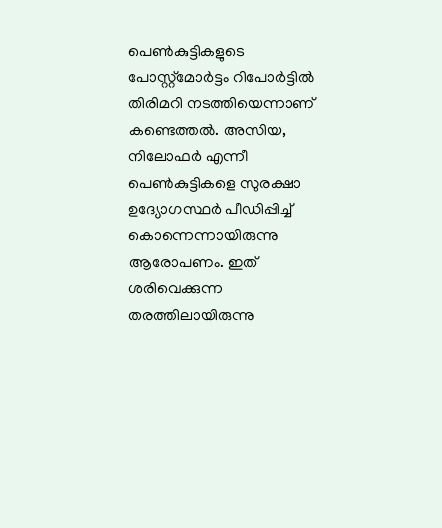പെൺകുട്ടികളുടെ പോസ്റ്റ്മോർട്ടം റിപോർട്ടിൽ തിരിമറി നടത്തിയെന്നാണ് കണ്ടെത്തൽ. അസിയ, നിലോഫർ എന്നീ പെൺകുട്ടികളെ സുരക്ഷാ ഉദ്യോഗസ്ഥർ പീഡിപ്പിച്ച് കൊന്നെന്നായിരുന്നു ആരോപണം. ഇത് ശരിവെക്കുന്ന തരത്തിലായിരുന്നു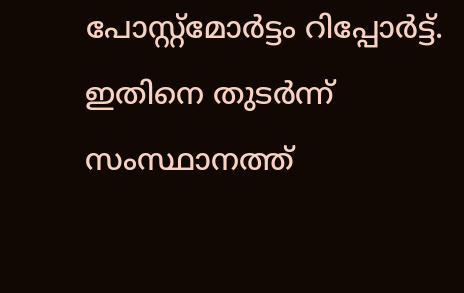പോസ്റ്റ്മോർട്ടം റിപ്പോർട്ട്. ഇതിനെ തുടർന്ന് സംസ്ഥാനത്ത്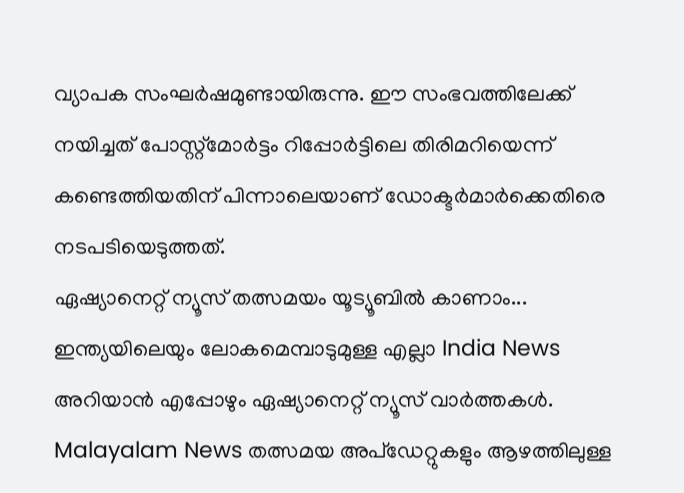വ്യാപക സംഘർഷമുണ്ടായിരുന്നു. ഈ സംഭവത്തിലേക്ക് നയിച്ചത് പോസ്റ്റ്മോർട്ടം റിപ്പോർട്ടിലെ തിരിമറിയെന്ന് കണ്ടെത്തിയതിന് പിന്നാലെയാണ് ഡോക്ടർമാർക്കെതിരെ നടപടിയെടുത്തത്.
ഏഷ്യാനെറ്റ് ന്യൂസ് തത്സമയം യൂട്യൂബിൽ കാണാം...
ഇന്ത്യയിലെയും ലോകമെമ്പാടുമുള്ള എല്ലാ India News അറിയാൻ എപ്പോഴും ഏഷ്യാനെറ്റ് ന്യൂസ് വാർത്തകൾ. Malayalam News തത്സമയ അപ്ഡേറ്റുകളും ആഴത്തിലുള്ള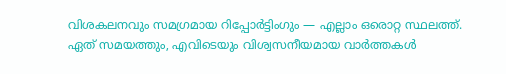വിശകലനവും സമഗ്രമായ റിപ്പോർട്ടിംഗും — എല്ലാം ഒരൊറ്റ സ്ഥലത്ത്. ഏത് സമയത്തും, എവിടെയും വിശ്വസനീയമായ വാർത്തകൾ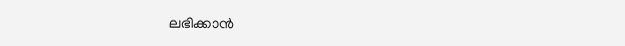ലഭിക്കാൻ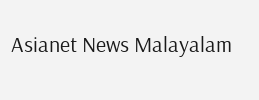Asianet News Malayalam